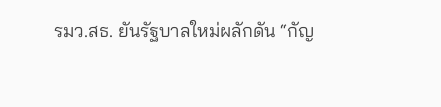รมว.สธ. ยันรัฐบาลใหม่ผลักดัน “กัญ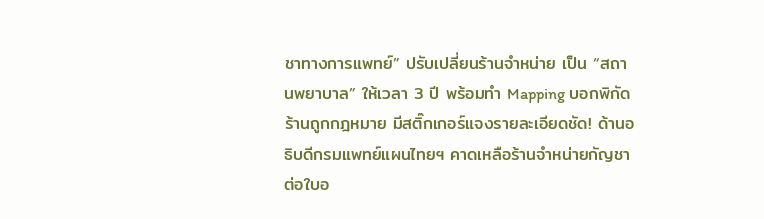ชาทางการแพทย์” ปรับเปลี่ยนร้านจำหน่าย เป็น “สถานพยาบาล” ให้เวลา 3 ปี พร้อมทำ Mapping บอกพิกัดร้านถูกกฎหมาย มีสติ๊กเกอร์แจงรายละเอียดชัด! ด้านอธิบดีกรมแพทย์แผนไทยฯ คาดเหลือร้านจำหน่ายกัญชาต่อใบอ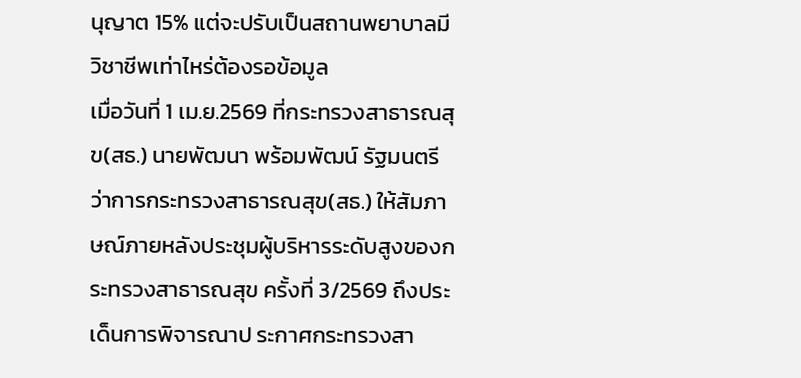นุญาต 15% แต่จะปรับเป็นสถานพยาบาลมีวิชาชีพเท่าไหร่ต้องรอข้อมูล
เมื่อวันที่ 1 เม.ย.2569 ที่กระทรวงสาธารณสุข(สธ.) นายพัฒนา พร้อมพัฒน์ รัฐมนตรีว่าการกระทรวงสาธารณสุข(สธ.) ให้สัมภาษณ์ภายหลังประชุมผู้บริหารระดับสูงของกระทรวงสาธารณสุข ครั้งที่ 3/2569 ถึงประเด็นการพิจารณาป ระกาศกระทรวงสา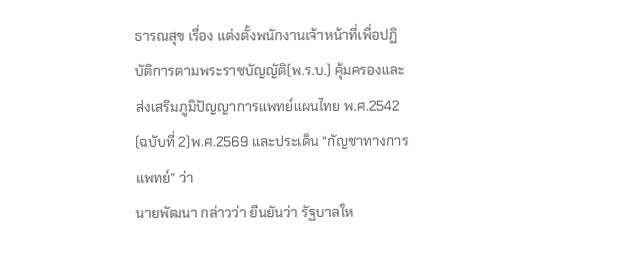ธารณสุข เรื่อง แต่งตั้งพนักงานเจ้าหน้าที่เพื่อปฏิบัติการตามพระราชบัญญัติ(พ.ร.บ.) คุ้มครองและส่งเสริมภูมิปัญญาการแพทย์แผนไทย พ.ศ.2542 (ฉบับที่ 2)พ.ศ.2569 และประเด็น “กัญชาทางการแพทย์” ว่า
นายพัฒนา กล่าวว่า ยืนยันว่า รัฐบาลให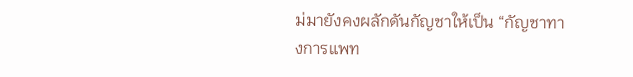ม่มายังคงผลักดันกัญชาให้เป็น “กัญชาทางการแพท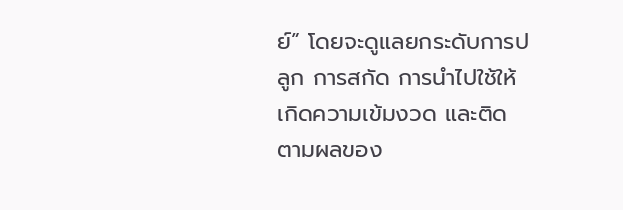ย์” โดยจะดูแลยกระดับการปลูก การสกัด การนำไปใช้ให้เกิดความเข้มงวด และติดตามผลของ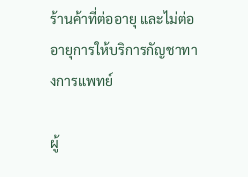ร้านค้าที่ต่ออายุ และไม่ต่ออายุการให้บริการกัญชาทางการแพทย์

ผู้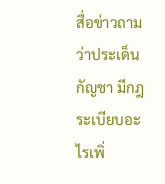สื่อข่าวถามว่าประเด็นกัญชา มีกฎระเบียบอะไรเพิ่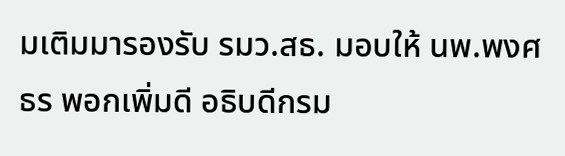มเติมมารองรับ รมว.สธ. มอบให้ นพ.พงศธร พอกเพิ่มดี อธิบดีกรม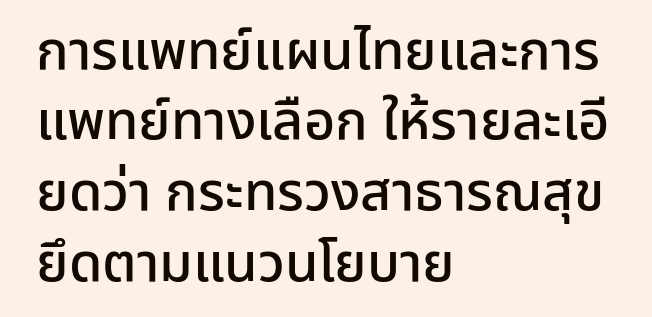การแพทย์แผนไทยและการแพทย์ทางเลือก ให้รายละเอียดว่า กระทรวงสาธารณสุข ยึดตามแนวนโยบาย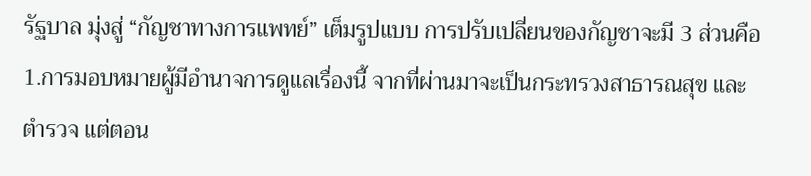รัฐบาล มุ่งสู่ “กัญชาทางการแพทย์” เต็มรูปแบบ การปรับเปลี่ยนของกัญชาจะมี 3 ส่วนคือ
1.การมอบหมายผู้มีอำนาจการดูแลเรื่องนี้ จากที่ผ่านมาจะเป็นกระทรวงสาธารณสุข และตำรวจ แต่ตอน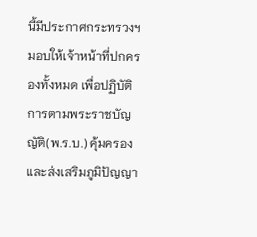นี้มีประกาศกระทรวงฯ มอบให้เจ้าหน้าที่ปกครองทั้งหมด เพื่อปฏิบัติการตามพระราชบัญญัติ(พ.ร.บ.) คุ้มครองและส่งเสริมภูมิปัญญา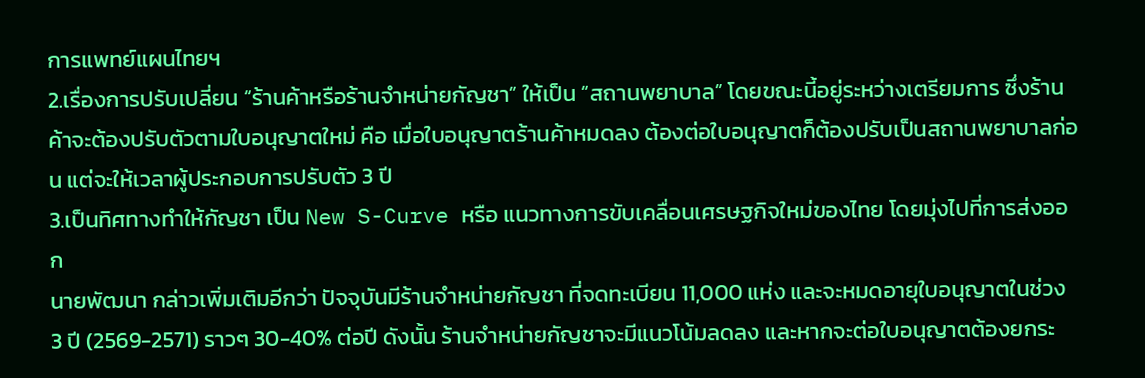การแพทย์แผนไทยฯ
2.เรื่องการปรับเปลี่ยน “ร้านค้าหรือร้านจำหน่ายกัญชา” ให้เป็น “สถานพยาบาล” โดยขณะนี้อยู่ระหว่างเตรียมการ ซึ่งร้านค้าจะต้องปรับตัวตามใบอนุญาตใหม่ คือ เมื่อใบอนุญาตร้านค้าหมดลง ต้องต่อใบอนุญาตก็ต้องปรับเป็นสถานพยาบาลก่อน แต่จะให้เวลาผู้ประกอบการปรับตัว 3 ปี
3.เป็นทิศทางทำให้กัญชา เป็น New S-Curve หรือ แนวทางการขับเคลื่อนเศรษฐกิจใหม่ของไทย โดยมุ่งไปที่การส่งออก
นายพัฒนา กล่าวเพิ่มเติมอีกว่า ปัจจุบันมีร้านจำหน่ายกัญชา ที่จดทะเบียน 11,000 แห่ง และจะหมดอายุใบอนุญาตในช่วง 3 ปี (2569-2571) ราวๆ 30-40% ต่อปี ดังนั้น ร้านจำหน่ายกัญชาจะมีแนวโน้มลดลง และหากจะต่อใบอนุญาตต้องยกระ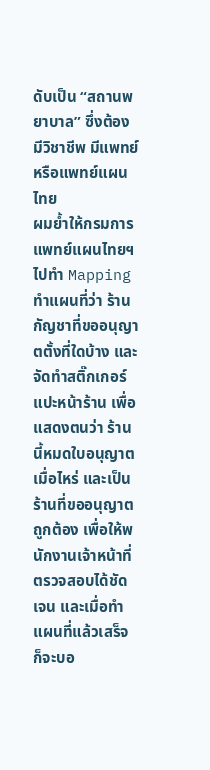ดับเป็น “สถานพยาบาล” ซึ่งต้องมีวิชาชีพ มีแพทย์ หรือแพทย์แผนไทย
ผมย้ำให้กรมการแพทย์แผนไทยฯ ไปทำ Mapping ทำแผนที่ว่า ร้านกัญชาที่ขออนุญาตตั้งที่ใดบ้าง และจัดทำสติ๊กเกอร์แปะหน้าร้าน เพื่อแสดงตนว่า ร้านนี้หมดใบอนุญาตเมื่อไหร่ และเป็นร้านที่ขออนุญาตถูกต้อง เพื่อให้พนักงานเจ้าหน้าที่ตรวจสอบได้ชัดเจน และเมื่อทำแผนที่แล้วเสร็จ ก็จะบอ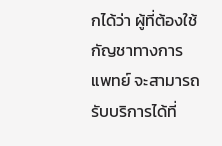กได้ว่า ผู้ที่ต้องใช้กัญชาทางการแพทย์ จะสามารถรับบริการได้ที่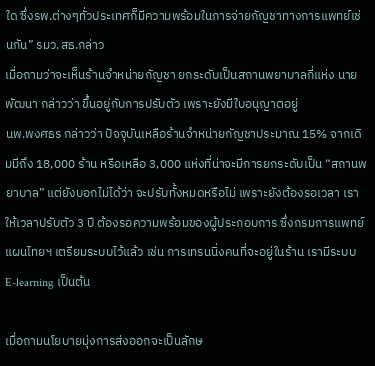ใด ซึ่งรพ.ต่างๆทั่วประเทศก็มีความพร้อมในการจ่ายกัญชาทางการแพทย์เช่นกัน” รมว.สธ.กล่าว
เมื่อถามว่าจะเห็นร้านจำหน่ายกัญชา ยกระดับเป็นสถานพยาบาลกี่แห่ง นายพัฒนา กล่าวว่า ขึ้นอยู่กับการปรับตัว เพราะยังมีใบอนุญาตอยู่
นพ.พงศธร กล่าวว่า ปัจจุบันเหลือร้านจำหน่ายกัญชาประมาณ 15% จากเดิมมีถึง 18,000 ร้าน หรือเหลือ 3,000 แห่งที่น่าจะมีการยกระดับเป็น “สถานพยาบาล” แต่ยังบอกไม่ได้ว่า จะปรับทั้งหมดหรือไม่ เพราะยังต้องรอเวลา เราให้เวลาปรับตัว 3 ปี ต้องรอความพร้อมของผู้ประกอบการ ซึ่งกรมการแพทย์แผนไทยฯ เตรียมระบบไว้แล้ว เช่น การเทรนนิ่งคนที่จะอยู่ในร้าน เรามีระบบ E-learning เป็นต้น

เมื่อถามนโยบายมุ่งการส่งออกจะเป็นลักษ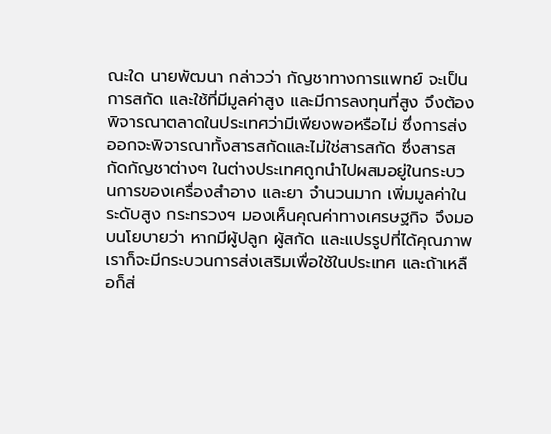ณะใด นายพัฒนา กล่าวว่า กัญชาทางการแพทย์ จะเป็นการสกัด และใช้ที่มีมูลค่าสูง และมีการลงทุนที่สูง จึงต้องพิจารณาตลาดในประเทศว่ามีเพียงพอหรือไม่ ซึ่งการส่งออกจะพิจารณาทั้งสารสกัดและไม่ใช่สารสกัด ซึ่งสารสกัดกัญชาต่างๆ ในต่างประเทศถูกนำไปผสมอยู่ในกระบวนการของเครื่องสำอาง และยา จำนวนมาก เพิ่มมูลค่าในระดับสูง กระทรวงฯ มองเห็นคุณค่าทางเศรษฐกิจ จึงมอบนโยบายว่า หากมีผู้ปลูก ผู้สกัด และแปรรูปที่ได้คุณภาพ เราก็จะมีกระบวนการส่งเสริมเพื่อใช้ในประเทศ และถ้าเหลือก็ส่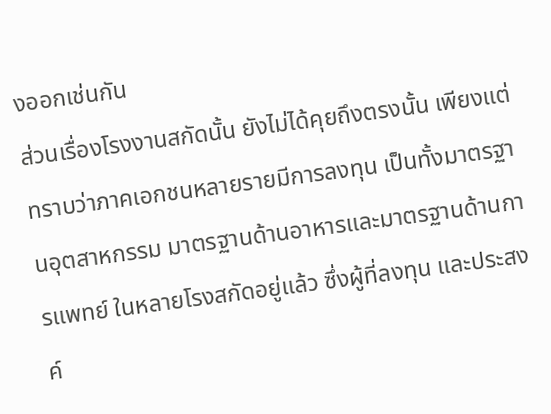งออกเช่นกัน
ส่วนเรื่องโรงงานสกัดนั้น ยังไม่ได้คุยถึงตรงนั้น เพียงแต่ทราบว่าภาคเอกชนหลายรายมีการลงทุน เป็นทั้งมาตรฐานอุตสาหกรรม มาตรฐานด้านอาหารและมาตรฐานด้านการแพทย์ ในหลายโรงสกัดอยู่แล้ว ซึ่งผู้ที่ลงทุน และประสงค์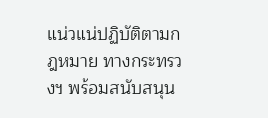แน่วแน่ปฏิบัติตามกฎหมาย ทางกระทรวงฯ พร้อมสนับสนุน